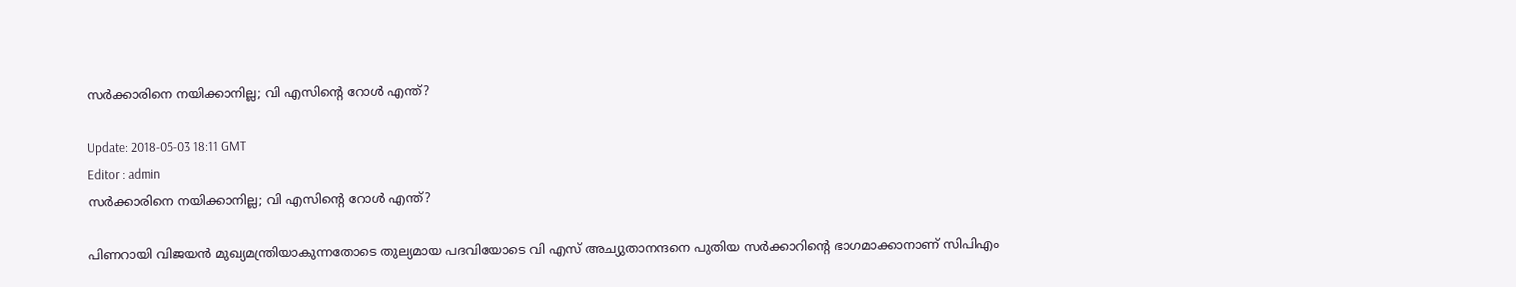സര്‍ക്കാരിനെ നയിക്കാനില്ല; വി എസിന്റെ റോള്‍ എന്ത്?

Update: 2018-05-03 18:11 GMT
Editor : admin
സര്‍ക്കാരിനെ നയിക്കാനില്ല; വി എസിന്റെ റോള്‍ എന്ത്?

പിണറായി വിജയന്‍ മുഖ്യമന്ത്രിയാകുന്നതോടെ തുല്യമായ പദവിയോടെ വി എസ് അച്യുതാനന്ദനെ പുതിയ സര്‍ക്കാറിന്റെ ഭാഗമാക്കാനാണ് സിപിഎം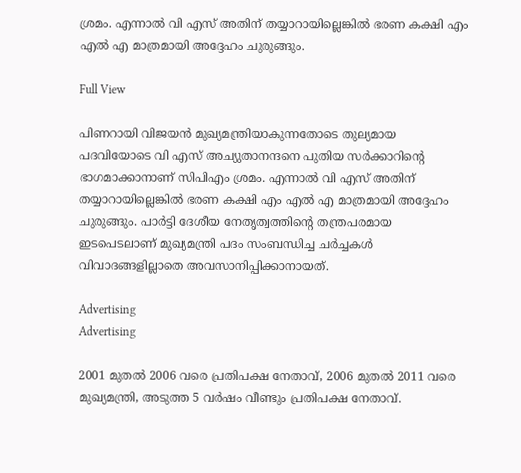ശ്രമം. എന്നാല്‍ വി എസ് അതിന് തയ്യാറായില്ലെങ്കില്‍ ഭരണ കക്ഷി എം എല്‍ എ മാത്രമായി അദ്ദേഹം ചുരുങ്ങും.

Full View

പിണറായി വിജയന്‍ മുഖ്യമന്ത്രിയാകുന്നതോടെ തുല്യമായ പദവിയോടെ വി എസ് അച്യുതാനന്ദനെ പുതിയ സര്‍ക്കാറിന്റെ ഭാഗമാക്കാനാണ് സിപിഎം ശ്രമം. എന്നാല്‍ വി എസ് അതിന് തയ്യാറായില്ലെങ്കില്‍ ഭരണ കക്ഷി എം എല്‍ എ മാത്രമായി അദ്ദേഹം ചുരുങ്ങും. പാര്‍ട്ടി ദേശീയ നേതൃത്വത്തിന്റെ തന്ത്രപരമായ ഇടപെടലാണ് മുഖ്യമന്ത്രി പദം സംബന്ധിച്ച ചര്‍ച്ചകള്‍ വിവാദങ്ങളില്ലാതെ അവസാനിപ്പിക്കാനായത്.

Advertising
Advertising

2001 മുതല്‍ 2006 വരെ പ്രതിപക്ഷ നേതാവ്, 2006 മുതല്‍ 2011 വരെ മുഖ്യമന്ത്രി, അടുത്ത 5 വര്‍ഷം വീണ്ടും പ്രതിപക്ഷ നേതാവ്.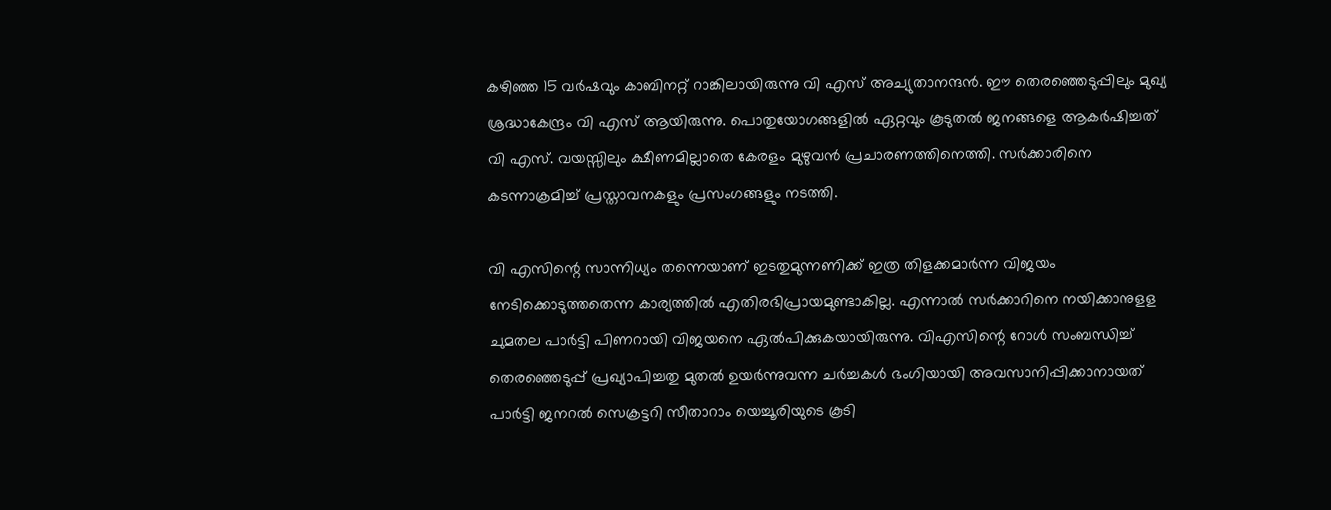കഴിഞ്ഞ 15 വര്‍ഷവും കാബിനറ്റ് റാങ്കിലായിരുന്നു വി എസ് അച്യുതാനന്ദന്‍. ഈ തെരഞ്ഞെടുപ്പിലും മുഖ്യ ശ്രദ്ധാകേന്ദ്രം വി എസ് ആയിരുന്നു. പൊതുയോഗങ്ങളില്‍ ഏറ്റവും കൂടുതല്‍ ജനങ്ങളെ ആകര്‍ഷിച്ചത് വി എസ്. വയസ്സിലും ക്ഷീണമില്ലാതെ കേരളം മുഴുവന്‍ പ്രചാരണത്തിനെത്തി. സര്‍ക്കാരിനെ കടന്നാക്രമിച്ച് പ്രസ്താവനകളും പ്രസംഗങ്ങളും നടത്തി.

വി എസിന്റെ സാന്നിധ്യം തന്നെയാണ് ഇടതുമുന്നണിക്ക് ഇത്ര തിളക്കമാര്‍ന്ന വിജയം നേടിക്കൊടുത്തതെന്ന കാര്യത്തില്‍ എതിരഭിപ്രായമുണ്ടാകില്ല. എന്നാല്‍ സര്‍ക്കാറിനെ നയിക്കാനുളള ചുമതല പാര്‍ട്ടി പിണറായി വിജയനെ ഏല്‍പിക്കുകയായിരുന്നു. വിഎസിന്റെ റോള്‍ സംബന്ധിച്ച് തെരഞ്ഞെടുപ്പ് പ്രഖ്യാപിച്ചതു മുതല്‍ ഉയര്‍ന്നുവന്ന ചര്‍ച്ചകള്‍ ഭംഗിയായി അവസാനിപ്പിക്കാനായത് പാര്‍ട്ടി ജനറല്‍ സെക്രട്ടറി സീതാറാം യെച്ചൂരിയുടെ കൂടി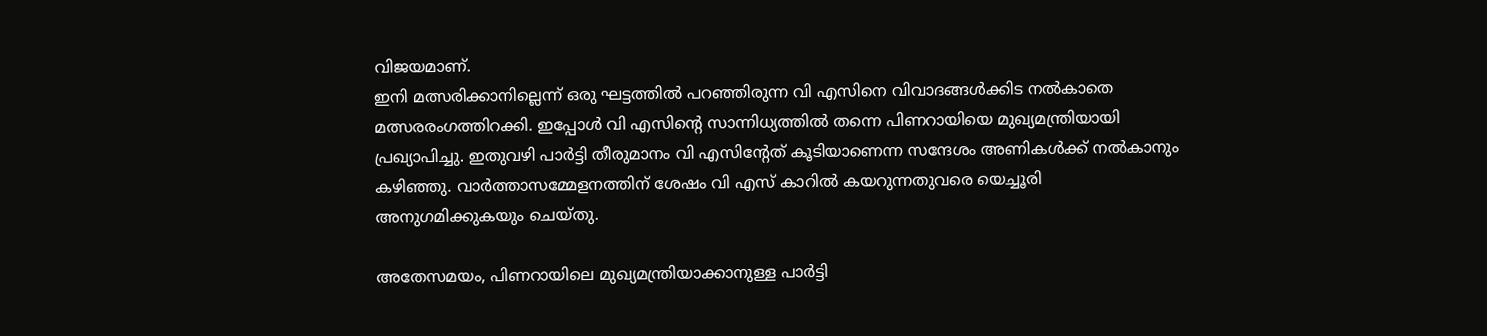വിജയമാണ്.
ഇനി മത്സരിക്കാനില്ലെന്ന് ഒരു ഘട്ടത്തില്‍ പറഞ്ഞിരുന്ന വി എസിനെ വിവാദങ്ങള്‍ക്കിട നല്‍കാതെ മത്സരരംഗത്തിറക്കി. ഇപ്പോള്‍ വി എസിന്റെ സാന്നിധ്യത്തില്‍ തന്നെ പിണറായിയെ മുഖ്യമന്ത്രിയായി പ്രഖ്യാപിച്ചു. ഇതുവഴി പാര്‍ട്ടി തീരുമാനം വി എസിന്റേത് കൂടിയാണെന്ന സന്ദേശം അണികള്‍ക്ക് നല്‍കാനും കഴിഞ്ഞു. വാര്‍ത്താസമ്മേളനത്തിന് ശേഷം വി എസ് കാറില്‍ കയറുന്നതുവരെ യെച്ചൂരി അനുഗമിക്കുകയും ചെയ്തു.

അതേസമയം, പിണറായിലെ മുഖ്യമന്ത്രിയാക്കാനുള്ള പാര്‍ട്ടി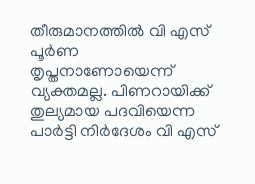തീരുമാനത്തില്‍ വി എസ് പൂര്‍ണ തൃപ്തനാണോയെന്ന് വ്യക്തമല്ല. പിണറായിക്ക് തുല്യമായ പദവിയെന്ന പാര്‍ട്ടി നിര്‍ദേശം വി എസ്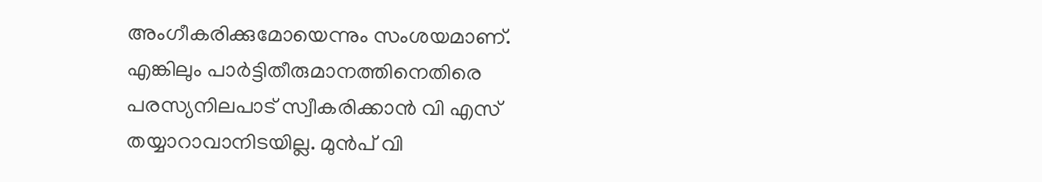അംഗീകരിക്കുമോയെന്നും സംശയമാണ്. എങ്കിലും പാര്‍ട്ടിതീരുമാനത്തിനെതിരെ പരസ്യനിലപാട് സ്വീകരിക്കാന്‍ വി എസ് തയ്യാറാവാനിടയില്ല. മുന്‍പ് വി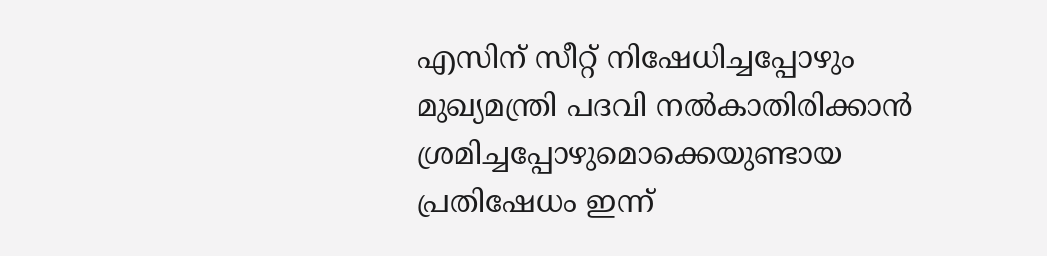എസിന് സീറ്റ് നിഷേധിച്ചപ്പോഴും മുഖ്യമന്ത്രി പദവി നല്‍കാതിരിക്കാന്‍ ശ്രമിച്ചപ്പോഴുമൊക്കെയുണ്ടായ പ്രതിഷേധം ഇന്ന്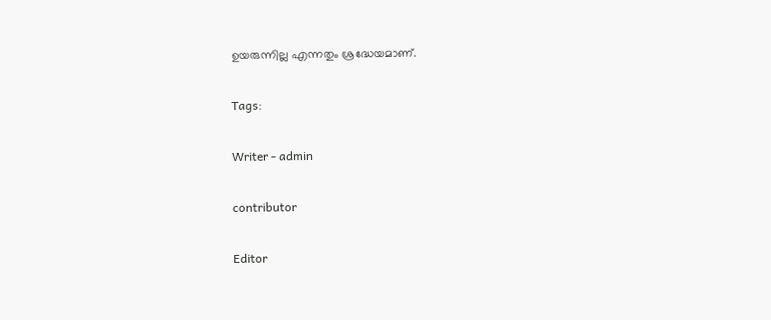ഉയരുന്നില്ല എന്നതും ശ്രദ്ധേയമാണ്.

Tags:

Writer - admin

contributor

Editor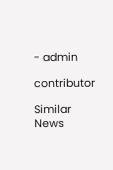- admin

contributor

Similar News